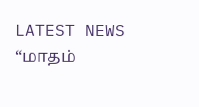LATEST NEWS
“மாதம்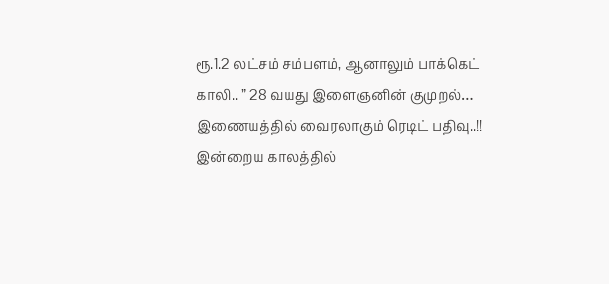ரூ.1.2 லட்சம் சம்பளம், ஆனாலும் பாக்கெட் காலி.. ” 28 வயது இளைஞனின் குமுறல்… இணையத்தில் வைரலாகும் ரெடிட் பதிவு..!!
இன்றைய காலத்தில்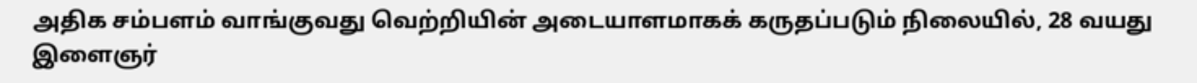அதிக சம்பளம் வாங்குவது வெற்றியின் அடையாளமாகக் கருதப்படும் நிலையில், 28 வயது இளைஞர்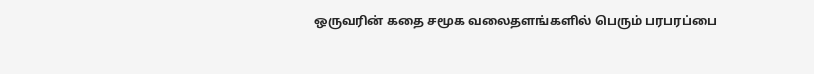ஒருவரின் கதை சமூக வலைதளங்களில் பெரும் பரபரப்பை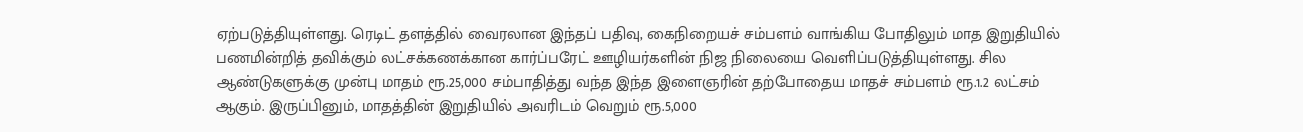ஏற்படுத்தியுள்ளது. ரெடிட் தளத்தில் வைரலான இந்தப் பதிவு, கைநிறையச் சம்பளம் வாங்கிய போதிலும் மாத இறுதியில் பணமின்றித் தவிக்கும் லட்சக்கணக்கான கார்ப்பரேட் ஊழியர்களின் நிஜ நிலையை வெளிப்படுத்தியுள்ளது. சில ஆண்டுகளுக்கு முன்பு மாதம் ரூ.25,000 சம்பாதித்து வந்த இந்த இளைஞரின் தற்போதைய மாதச் சம்பளம் ரூ.1.2 லட்சம் ஆகும். இருப்பினும், மாதத்தின் இறுதியில் அவரிடம் வெறும் ரூ.5,000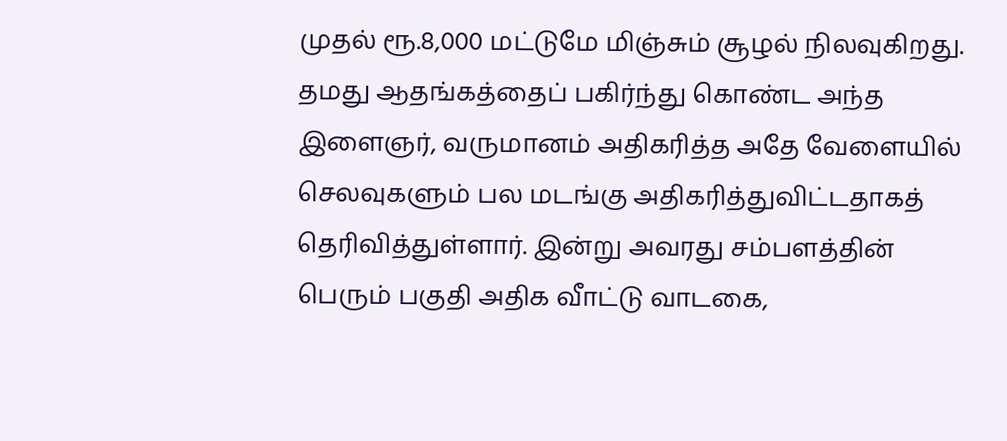முதல் ரூ.8,000 மட்டுமே மிஞ்சும் சூழல் நிலவுகிறது.
தமது ஆதங்கத்தைப் பகிர்ந்து கொண்ட அந்த இளைஞர், வருமானம் அதிகரித்த அதே வேளையில் செலவுகளும் பல மடங்கு அதிகரித்துவிட்டதாகத் தெரிவித்துள்ளார். இன்று அவரது சம்பளத்தின் பெரும் பகுதி அதிக வீாட்டு வாடகை,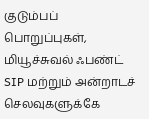குடும்பப் பொறுப்புகள், மியூச்சுவல் ஃபண்ட் SIP மற்றும் அன்றாடச் செலவுகளுக்கே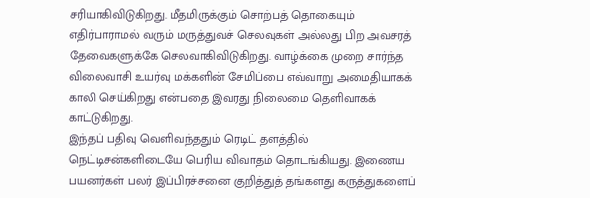சரியாகிவிடுகிறது. மீதமிருக்கும் சொற்பத் தொகையும் எதிர்பாராமல் வரும் மருத்துவச் செலவுகள் அல்லது பிற அவசரத் தேவைகளுக்கே செலவாகிவிடுகிறது. வாழ்க்கை முறை சார்ந்த விலைவாசி உயர்வு மக்களின் சேமிப்பை எவ்வாறு அமைதியாகக் காலி செய்கிறது என்பதை இவரது நிலைமை தெளிவாகக் காட்டுகிறது.
இந்தப் பதிவு வெளிவந்ததும் ரெடிட் தளத்தில் நெட்டிசன்களிடையே பெரிய விவாதம் தொடங்கியது. இணைய பயனர்கள் பலர் இப்பிரச்சனை குறித்துத் தங்களது கருத்துகளைப்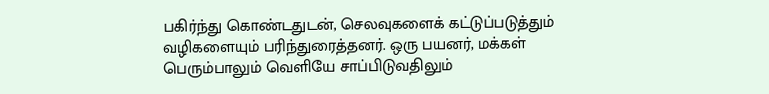பகிர்ந்து கொண்டதுடன், செலவுகளைக் கட்டுப்படுத்தும் வழிகளையும் பரிந்துரைத்தனர். ஒரு பயனர், மக்கள் பெரும்பாலும் வெளியே சாப்பிடுவதிலும்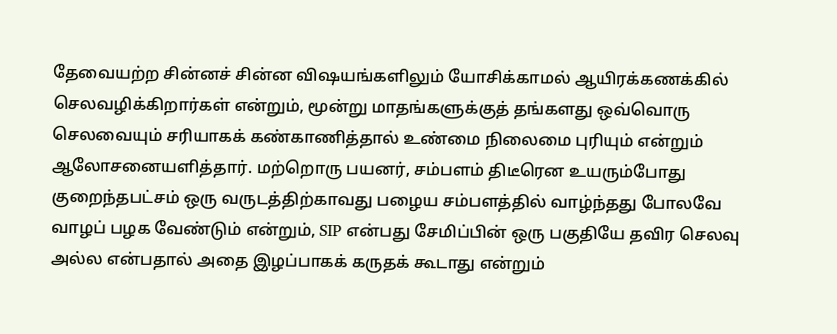தேவையற்ற சின்னச் சின்ன விஷயங்களிலும் யோசிக்காமல் ஆயிரக்கணக்கில் செலவழிக்கிறார்கள் என்றும், மூன்று மாதங்களுக்குத் தங்களது ஒவ்வொரு செலவையும் சரியாகக் கண்காணித்தால் உண்மை நிலைமை புரியும் என்றும் ஆலோசனையளித்தார். மற்றொரு பயனர், சம்பளம் திடீரென உயரும்போது குறைந்தபட்சம் ஒரு வருடத்திற்காவது பழைய சம்பளத்தில் வாழ்ந்தது போலவே வாழப் பழக வேண்டும் என்றும், SIP என்பது சேமிப்பின் ஒரு பகுதியே தவிர செலவு அல்ல என்பதால் அதை இழப்பாகக் கருதக் கூடாது என்றும்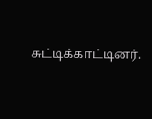சுட்டிக்காட்டினர்.